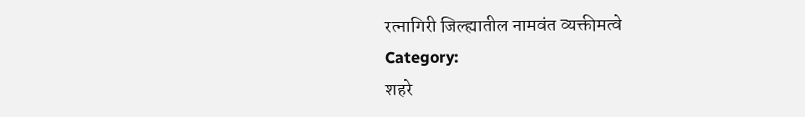रत्नागिरी जिल्ह्यातील नामवंत व्यक्तीमत्वे
Category:
शहरे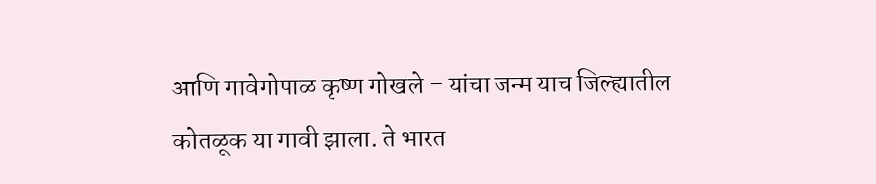आणि गावेगोपाळ कृष्ण गोखले – यांचा जन्म याच जिल्ह्यातील कोतळूक या गावी झाला. ते भारत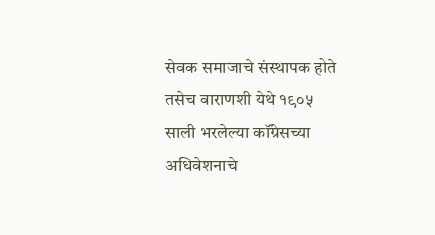सेवक समाजाचे संस्थापक होते तसेच वाराणशी येथे १९०५ साली भरलेल्या कॉंग्रेसच्या अधिवेशनाचे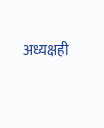अध्यक्षही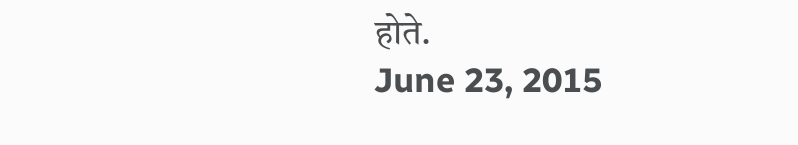होते.
June 23, 2015